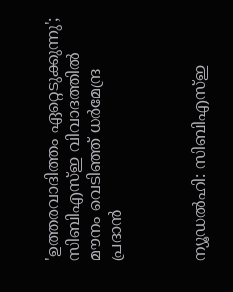'ഉത്തരവാദിത്തം ഏറ്റെടുക്കുന്നു'; സിബിഎസ്ഇ വിവാദത്തില്‍ മൗനം വെടിഞ്ഞ് ധര്‍മേന്ദ്ര പ്രദാന്‍



ന്യൂഡല്‍ഹി: സിബിഎസ്ഇ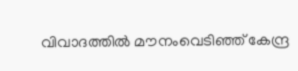വിവാദത്തില്‍ മൗനംവെടിഞ്ഞ് കേന്ദ്ര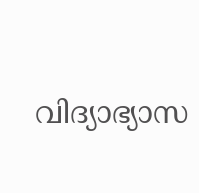വിദ്യാഭ്യാസ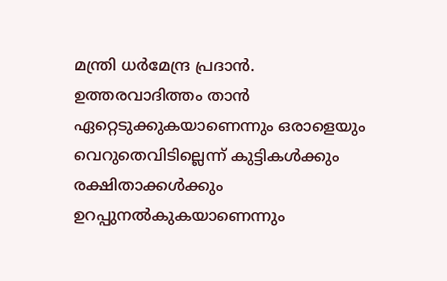മന്ത്രി ധര്‍മേന്ദ്ര പ്രദാന്‍. ഉത്തരവാദിത്തം താന്‍ ഏറ്റെടുക്കുകയാണെന്നും ഒരാളെയും വെറുതെവിടില്ലെന്ന് കുട്ടികള്‍ക്കും രക്ഷിതാക്കള്‍ക്കും ഉറപ്പുനല്‍കുകയാണെന്നും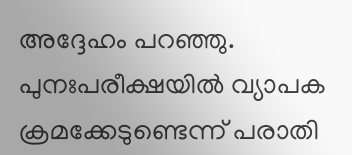അദ്ദേഹം പറഞ്ഞു. പുനഃപരീക്ഷയില്‍ വ്യാപക ക്രമക്കേടുണ്ടെന്ന് പരാതി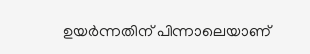ഉയര്‍ന്നതിന് പിന്നാലെയാണ്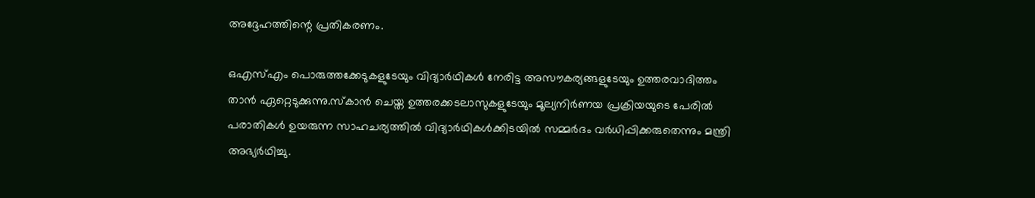അദ്ദേഹത്തിന്റെ പ്രതികരണം.

ഒഎസ്എം പൊരുത്തക്കേടുകളുടേയും വിദ്യാര്‍ഥികള്‍ നേരിട്ട അസൗകര്യങ്ങളുടേയും ഉത്തരവാദിത്തം താന്‍ ഏറ്റെടുക്കുന്നു.സ്‌കാന്‍ ചെയ്ത ഉത്തരക്കടലാസുകളുടേയും മൂല്യനിര്‍ണയ പ്രക്രിയയുടെ പേരില്‍ പരാതികള്‍ ഉയരുന്ന സാഹചര്യത്തില്‍ വിദ്യാര്‍ഥികള്‍ക്കിടയില്‍ സമ്മര്‍ദം വര്‍ധിപ്പിക്കരുതെന്നും മന്ത്രി അഭ്യര്‍ഥിച്ചു.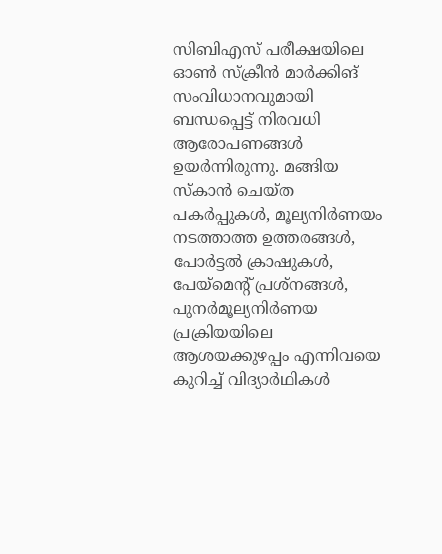സിബിഎസ് പരീക്ഷയിലെ ഓണ്‍ സ്‌ക്രീന്‍ മാര്‍ക്കിങ് സംവിധാനവുമായി ബന്ധപ്പെട്ട് നിരവധി ആരോപണങ്ങള്‍ ഉയര്‍ന്നിരുന്നു. മങ്ങിയ സ്‌കാന്‍ ചെയ്ത പകര്‍പ്പുകള്‍, മൂല്യനിര്‍ണയം നടത്താത്ത ഉത്തരങ്ങള്‍, പോര്‍ട്ടല്‍ ക്രാഷുകള്‍, പേയ്‌മെന്റ് പ്രശ്‌നങ്ങള്‍, പുനര്‍മൂല്യനിര്‍ണയ പ്രക്രിയയിലെ ആശയക്കുഴപ്പം എന്നിവയെ കുറിച്ച് വിദ്യാര്‍ഥികള്‍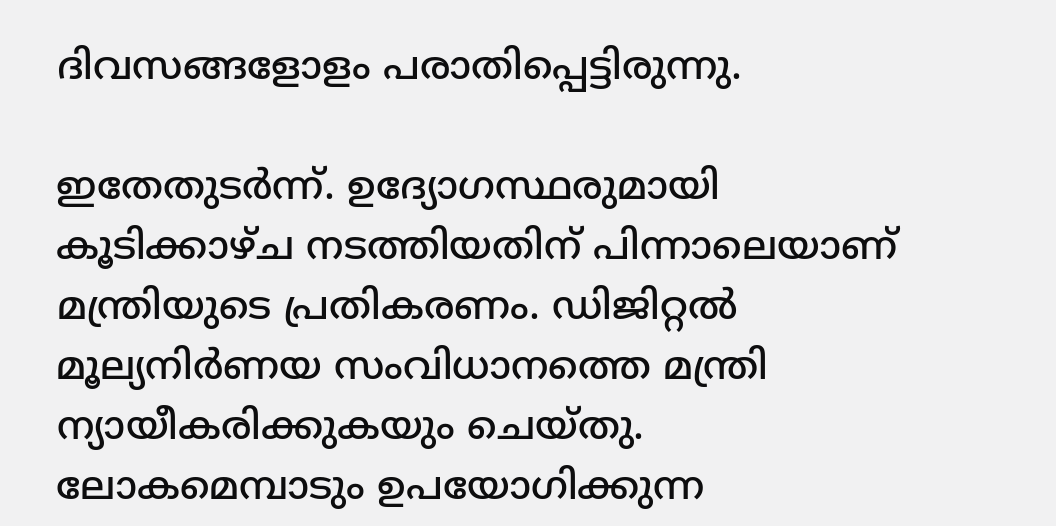ദിവസങ്ങളോളം പരാതിപ്പെട്ടിരുന്നു.

ഇതേതുടര്‍ന്ന്. ഉദ്യോഗസ്ഥരുമായി കൂടിക്കാഴ്ച നടത്തിയതിന് പിന്നാലെയാണ് മന്ത്രിയുടെ പ്രതികരണം. ഡിജിറ്റല്‍ മൂല്യനിര്‍ണയ സംവിധാനത്തെ മന്ത്രി ന്യായീകരിക്കുകയും ചെയ്തു. ലോകമെമ്പാടും ഉപയോഗിക്കുന്ന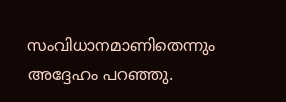സംവിധാനമാണിതെന്നും അദ്ദേഹം പറഞ്ഞു.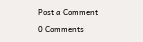Post a Comment

0 Comments